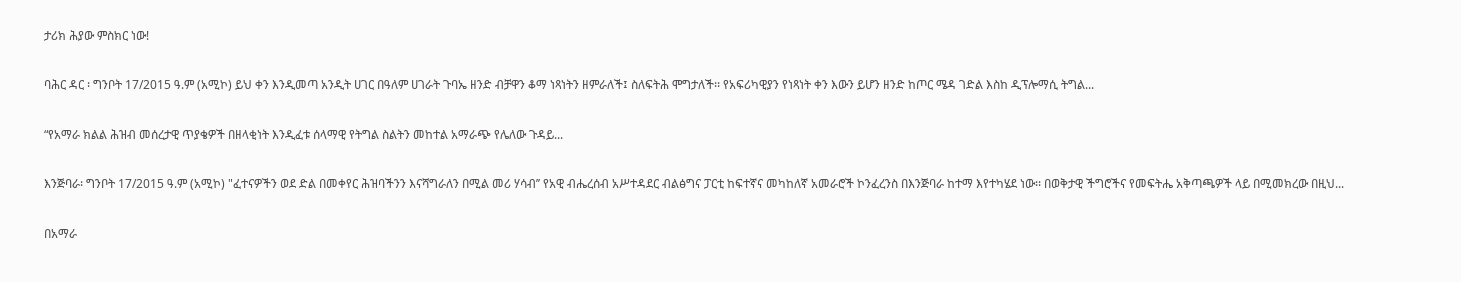ታሪክ ሕያው ምስክር ነው!

ባሕር ዳር ፡ ግንቦት 17/2015 ዓ.ም (አሚኮ) ይህ ቀን እንዲመጣ አንዲት ሀገር በዓለም ሀገራት ጉባኤ ዘንድ ብቻዋን ቆማ ነጻነትን ዘምራለች፤ ስለፍትሕ ሞግታለች፡፡ የአፍሪካዊያን የነጻነት ቀን እውን ይሆን ዘንድ ከጦር ሜዳ ገድል እስከ ዲፕሎማሲ ትግል...

“የአማራ ክልል ሕዝብ መሰረታዊ ጥያቄዎች በዘላቂነት እንዲፈቱ ሰላማዊ የትግል ስልትን መከተል አማራጭ የሌለው ጉዳይ...

እንጅባራ፡ ግንቦት 17/2015 ዓ.ም (አሚኮ) "ፈተናዎችን ወደ ድል በመቀየር ሕዝባችንን እናሻግራለን በሚል መሪ ሃሳብ’’ የአዊ ብሔረሰብ አሥተዳደር ብልፅግና ፓርቲ ከፍተኛና መካከለኛ አመራሮች ኮንፈረንስ በእንጅባራ ከተማ እየተካሄደ ነው፡፡ በወቅታዊ ችግሮችና የመፍትሔ አቅጣጫዎች ላይ በሚመክረው በዚህ...

በአማራ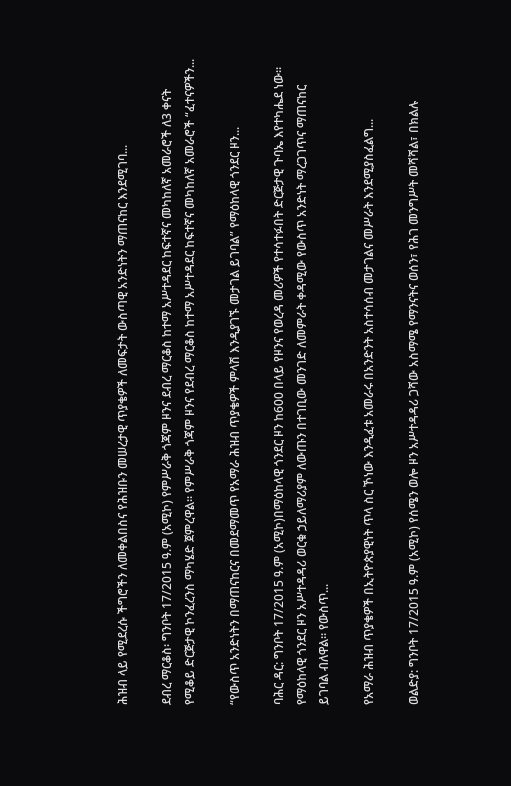ሕዝብ ላይ የሚደረሱ ችግሮችን ለመቀልበስና የሕዝቡን መሠረታዊ ጥያቄዎች ለመፍታት ውስጣዊ አንድነትን ማጠናከር እንደሚገባ...

ደብረ ማርቆስ፡ ግንቦት 17/2015 ዓ.ም (አሚኮ) የምሥራቅ ጎጃም ዞንና ደብረ ማርቆስ ከተማ አሥተዳደር ከፍተኛና መካከለኛ አመራሮች ለ3 ቀናት የሚቆይ ድርጅታዊ ኮንፈረንስ ማካሄድ ጀምረዋል፡፡ የምሥራቅ ጎጃም ዞንና የደብረ ማርቆስ ከተማ አሥተዳደር ከፍተኛና መካከለኛ አመራሮች “ፈተናዎችን...

“የውስጥ አንድነትን በማጠናከርና በመደማመጥ የአማራ ሕዝብ ጥያቄዎች ምላሽ እንዲያገኙ መታገል ይገባል” የማዕከላዊ ጎንደር ዞን...

ባሕር ዳር: ግንቦት 17/2015 ዓ.ም (አሚኮ)በማዕከላዊ ጎንደር ዞን ከ600 በላይ የዞንና የወረዳ መሪዎች የተሳተፉበት ድርጅታዊ ጉባኤ እየተካሔደ ነው። የማዕከላዊ ጎንደር ዞን አሥተዳዳሪ ወርቁ ኃይለማሪያም ለውጡን በተገቢው መንገድ ለመምራት ቀዳሚው የውስጥ አንድነት ማረጋገጥና ማጠናከር ይገባል ብለዋል። የውስጥ...

የአማራ ሕዝብ ጥያቄዎች በኢትዮጵያዊነት ጥላ ስር ኾነው እንዲፈቱ አመራሩ በአንድንት አስተሳሰብ መታገልና መሥራት እንደሚያስፈልግ...

ወልድያ: ግንቦት 17/2015 ዓ.ም (አሚኮ) የሰሜን ወሎ ዞን አሥተዳዳሪ ጋሻው አስማሜ የማንናትና ወሰን፣ የሕገ መንግሥት መሻሻል፣ በክልሉ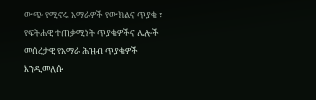ውጭ የሚኖሩ አማራዎች የውክልና ጥያቄ ፣ የፍትሐዊ ተጠቃሚነት ጥያቄዎችና ሌሎች መሰረታዊ የአማራ ሕዝብ ጥያቄዎች እንዲመለሱ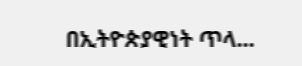በኢትዮጵያዊነት ጥላ...